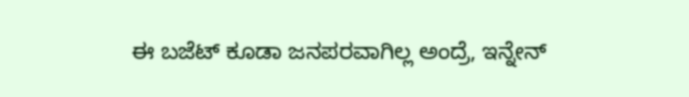ಈ ಬಜೆಟ್ ಕೂಡಾ ಜನಪರವಾಗಿಲ್ಲ ಅಂದ್ರೆ, ಇನ್ನೇನ್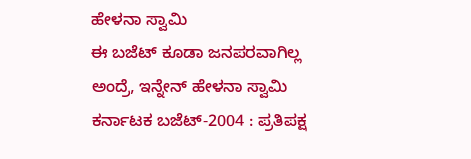ಹೇಳನಾ ಸ್ವಾಮಿ
ಈ ಬಜೆಟ್ ಕೂಡಾ ಜನಪರವಾಗಿಲ್ಲ ಅಂದ್ರೆ, ಇನ್ನೇನ್ ಹೇಳನಾ ಸ್ವಾಮಿ
ಕರ್ನಾಟಕ ಬಜೆಟ್-2004 : ಪ್ರತಿಪಕ್ಷ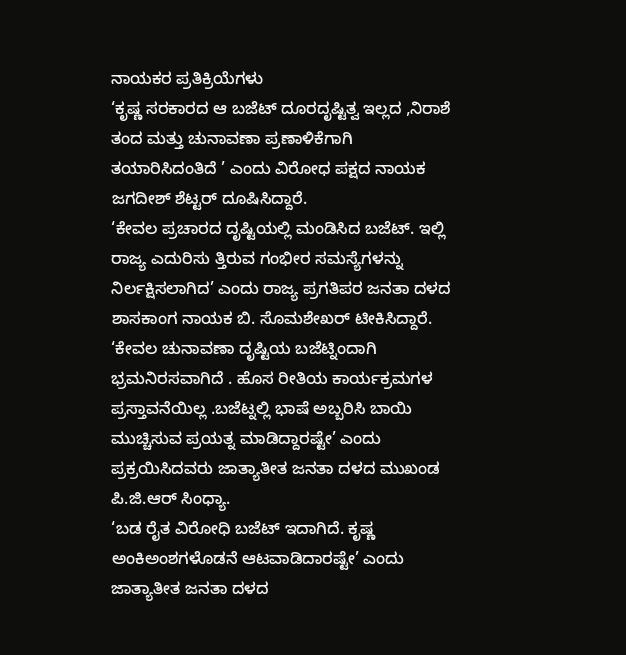ನಾಯಕರ ಪ್ರತಿಕ್ರಿಯೆಗಳು
‘ಕೃಷ್ಣ ಸರಕಾರದ ಆ ಬಜೆಟ್ ದೂರದೃಷ್ಟಿತ್ವ ಇಲ್ಲದ ,ನಿರಾಶೆ ತಂದ ಮತ್ತು ಚುನಾವಣಾ ಪ್ರಣಾಳಿಕೆಗಾಗಿ ತಯಾರಿಸಿದಂತಿದೆ ’ ಎಂದು ವಿರೋಧ ಪಕ್ಷದ ನಾಯಕ ಜಗದೀಶ್ ಶೆಟ್ಟರ್ ದೂಷಿಸಿದ್ದಾರೆ.
‘ಕೇವಲ ಪ್ರಚಾರದ ದೃಷ್ಟಿಯಲ್ಲಿ ಮಂಡಿಸಿದ ಬಜೆಟ್. ಇಲ್ಲಿ ರಾಜ್ಯ ಎದುರಿಸು ತ್ತಿರುವ ಗಂಭೀರ ಸಮಸ್ಯೆಗಳನ್ನು ನಿರ್ಲಕ್ಷಿಸಲಾಗಿದ’ ಎಂದು ರಾಜ್ಯ ಪ್ರಗತಿಪರ ಜನತಾ ದಳದ ಶಾಸಕಾಂಗ ನಾಯಕ ಬಿ. ಸೊಮಶೇಖರ್ ಟೀಕಿಸಿದ್ದಾರೆ.
‘ಕೇವಲ ಚುನಾವಣಾ ದೃಷ್ಟಿಯ ಬಜೆಟ್ನಿಂದಾಗಿ ಭ್ರಮನಿರಸವಾಗಿದೆ . ಹೊಸ ರೀತಿಯ ಕಾರ್ಯಕ್ರಮಗಳ ಪ್ರಸ್ತಾವನೆಯಿಲ್ಲ .ಬಜೆಟ್ನಲ್ಲಿ ಭಾಷೆ ಅಬ್ಬರಿಸಿ ಬಾಯಿ ಮುಚ್ಚಿಸುವ ಪ್ರಯತ್ನ ಮಾಡಿದ್ದಾರಷ್ಟೇ’ ಎಂದು ಪ್ರಕ್ರಯಿಸಿದವರು ಜಾತ್ಯಾತೀತ ಜನತಾ ದಳದ ಮುಖಂಡ ಪಿ.ಜಿ.ಆರ್ ಸಿಂಧ್ಯಾ.
‘ಬಡ ರೈತ ವಿರೋಧಿ ಬಜೆಟ್ ಇದಾಗಿದೆ. ಕೃಷ್ಣ ಅಂಕಿಅಂಶಗಳೊಡನೆ ಆಟವಾಡಿದಾರಷ್ಟೇ’ ಎಂದು ಜಾತ್ಯಾತೀತ ಜನತಾ ದಳದ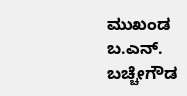ಮುಖಂಡ ಬ.ಎನ್. ಬಚ್ಚೇಗೌಡ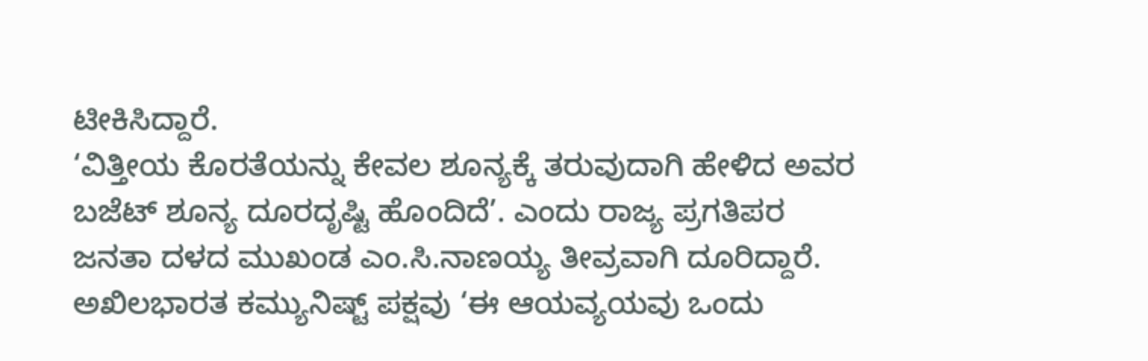ಟೀಕಿಸಿದ್ದಾರೆ.
‘ವಿತ್ತೀಯ ಕೊರತೆಯನ್ನು ಕೇವಲ ಶೂನ್ಯಕ್ಕೆ ತರುವುದಾಗಿ ಹೇಳಿದ ಅವರ ಬಜೆಟ್ ಶೂನ್ಯ ದೂರದೃಷ್ಟಿ ಹೊಂದಿದೆ’. ಎಂದು ರಾಜ್ಯ ಪ್ರಗತಿಪರ ಜನತಾ ದಳದ ಮುಖಂಡ ಎಂ.ಸಿ.ನಾಣಯ್ಯ ತೀವ್ರವಾಗಿ ದೂರಿದ್ದಾರೆ.
ಅಖಿಲಭಾರತ ಕಮ್ಯುನಿಷ್ಟ್ ಪಕ್ಷವು ‘ಈ ಆಯವ್ಯಯವು ಒಂದು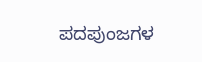ಪದಪುಂಜಗಳ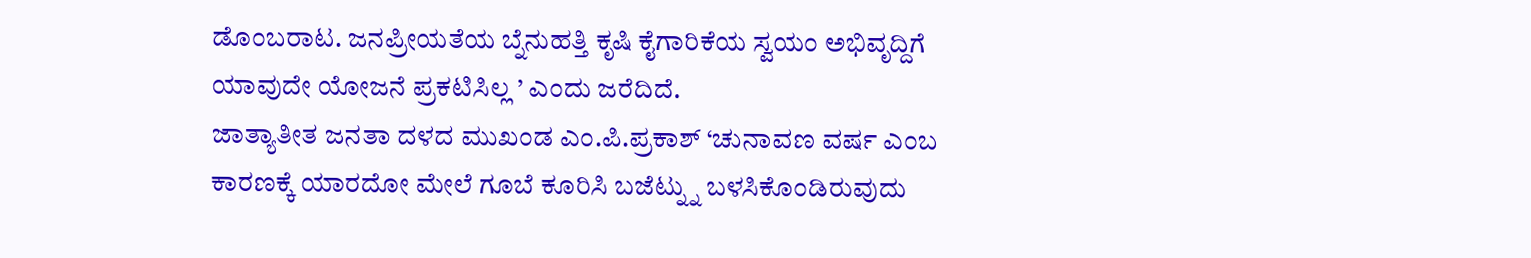ಡೊಂಬರಾಟ. ಜನಪ್ರೀಯತೆಯ ಬ್ನೆನುಹತ್ತಿ ಕೃಷಿ ಕೈಗಾರಿಕೆಯ ಸ್ವಯಂ ಅಭಿವೃದ್ದಿಗೆ ಯಾವುದೇ ಯೋಜನೆ ಪ್ರಕಟಿಸಿಲ್ಲ ’ ಎಂದು ಜರೆದಿದೆ.
ಜಾತ್ಯಾತೀತ ಜನತಾ ದಳದ ಮುಖಂಡ ಎಂ.ಪಿ.ಪ್ರಕಾಶ್ ‘ಚುನಾವಣ ವರ್ಷ ಎಂಬ ಕಾರಣಕ್ಕೆ ಯಾರದೋ ಮೇಲೆ ಗೂಬೆ ಕೂರಿಸಿ ಬಜೆಟ್ನ್ನು ಬಳಸಿಕೊಂಡಿರುವುದು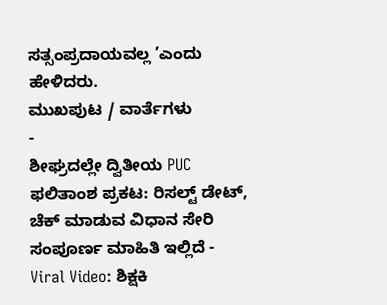ಸತ್ಸಂಪ್ರದಾಯವಲ್ಲ ’ಎಂದು ಹೇಳಿದರು.
ಮುಖಪುಟ / ವಾರ್ತೆಗಳು
-
ಶೀಘ್ರದಲ್ಲೇ ದ್ವಿತೀಯ PUC ಫಲಿತಾಂಶ ಪ್ರಕಟ: ರಿಸಲ್ಟ್ ಡೇಟ್, ಚೆಕ್ ಮಾಡುವ ವಿಧಾನ ಸೇರಿ ಸಂಪೂರ್ಣ ಮಾಹಿತಿ ಇಲ್ಲಿದೆ -
Viral Video: ಶಿಕ್ಷಕಿ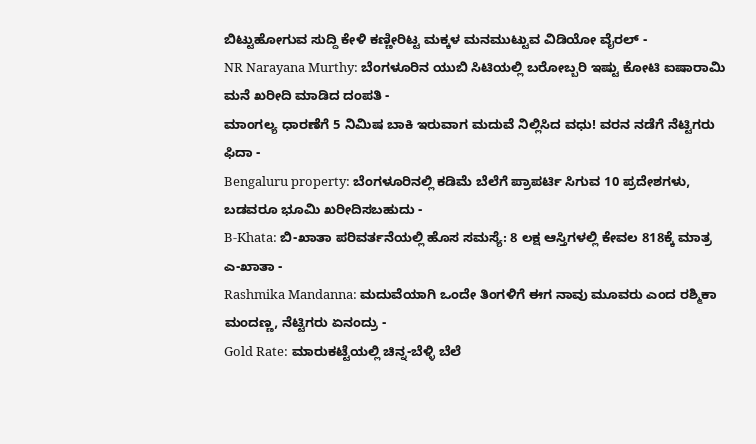ಬಿಟ್ಟುಹೋಗುವ ಸುದ್ದಿ ಕೇಳಿ ಕಣ್ಣೀರಿಟ್ಟ ಮಕ್ಕಳ ಮನಮುಟ್ಟುವ ವಿಡಿಯೋ ವೈರಲ್ -
NR Narayana Murthy: ಬೆಂಗಳೂರಿನ ಯುಬಿ ಸಿಟಿಯಲ್ಲಿ ಬರೋಬ್ಬರಿ ಇಷ್ಟು ಕೋಟಿ ಐಷಾರಾಮಿ ಮನೆ ಖರೀದಿ ಮಾಡಿದ ದಂಪತಿ -
ಮಾಂಗಲ್ಯ ಧಾರಣೆಗೆ 5 ನಿಮಿಷ ಬಾಕಿ ಇರುವಾಗ ಮದುವೆ ನಿಲ್ಲಿಸಿದ ವಧು! ವರನ ನಡೆಗೆ ನೆಟ್ಟಿಗರು ಫಿದಾ -
Bengaluru property: ಬೆಂಗಳೂರಿನಲ್ಲಿ ಕಡಿಮೆ ಬೆಲೆಗೆ ಪ್ರಾಪರ್ಟಿ ಸಿಗುವ 10 ಪ್ರದೇಶಗಳು, ಬಡವರೂ ಭೂಮಿ ಖರೀದಿಸಬಹುದು -
B-Khata: ಬಿ-ಖಾತಾ ಪರಿವರ್ತನೆಯಲ್ಲಿ ಹೊಸ ಸಮಸ್ಯೆ: 8 ಲಕ್ಷ ಆಸ್ತಿಗಳಲ್ಲಿ ಕೇವಲ 818ಕ್ಕೆ ಮಾತ್ರ ಎ-ಖಾತಾ -
Rashmika Mandanna: ಮದುವೆಯಾಗಿ ಒಂದೇ ತಿಂಗಳಿಗೆ ಈಗ ನಾವು ಮೂವರು ಎಂದ ರಶ್ಮಿಕಾ ಮಂದಣ್ಣ, ನೆಟ್ಟಿಗರು ಏನಂದ್ರು -
Gold Rate: ಮಾರುಕಟ್ಟೆಯಲ್ಲಿ ಚಿನ್ನ-ಬೆಳ್ಳಿ ಬೆಲೆ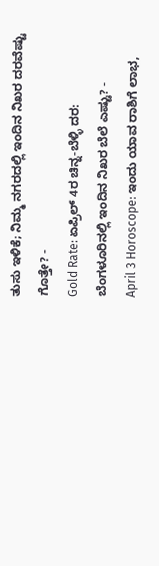ತುಸು ಇಳಿಕೆ; ನಿಮ್ಮ ನಗರದಲ್ಲಿ ಇಂದಿನ ನಿಖರ ದರವೆಷ್ಟು ಗೊತ್ತೇ? -
Gold Rate: ಏಪ್ರಿಲ್ 4ರ ಚಿನ್ನ-ಬೆಳ್ಳಿ ದರ: ಬೆಂಗಳೂರಿನಲ್ಲಿ ಇಂದಿನ ನಿಖರ ಬೆಲೆ ಎಷ್ಟು? -
April 3 Horoscope: ಇಂದು ಯಾವ ರಾಶಿಗೆ ಲಾಭ,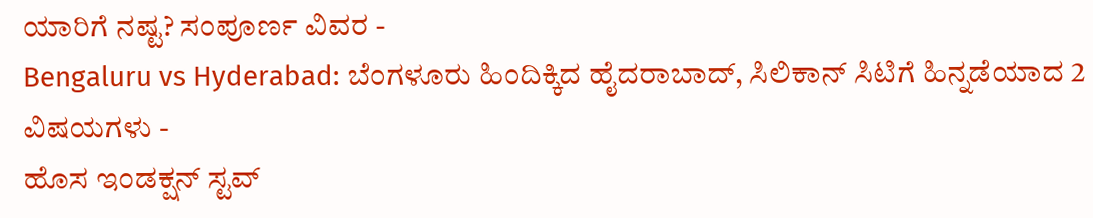ಯಾರಿಗೆ ನಷ್ಟ? ಸಂಪೂರ್ಣ ವಿವರ -
Bengaluru vs Hyderabad: ಬೆಂಗಳೂರು ಹಿಂದಿಕ್ಕಿದ ಹೈದರಾಬಾದ್, ಸಿಲಿಕಾನ್ ಸಿಟಿಗೆ ಹಿನ್ನಡೆಯಾದ 2 ವಿಷಯಗಳು -
ಹೊಸ ಇಂಡಕ್ಷನ್ ಸ್ಟವ್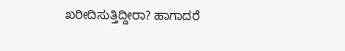ಖರೀದಿಸುತ್ತಿದ್ದೀರಾ? ಹಾಗಾದರೆ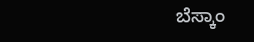ಬೆಸ್ಕಾಂ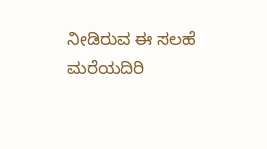ನೀಡಿರುವ ಈ ಸಲಹೆ ಮರೆಯದಿರಿ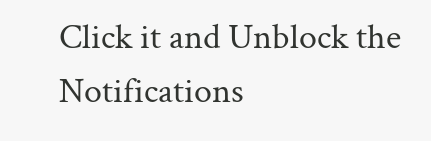Click it and Unblock the Notifications